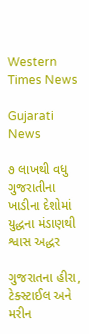Western Times News

Gujarati News

૭ લાખથી વધુ ગુજરાતીના ખાડીના દેશોમાં યુદ્ધના મંડાણથી શ્વાસ અદ્ધર

ગુજરાતના હીરા, ટેક્સ્ટાઈલ અને મરીન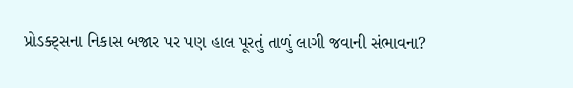પ્રોડક્ટ્‌સના નિકાસ બજાર પર પણ હાલ પૂરતું તાળું લાગી જવાની સંભાવના?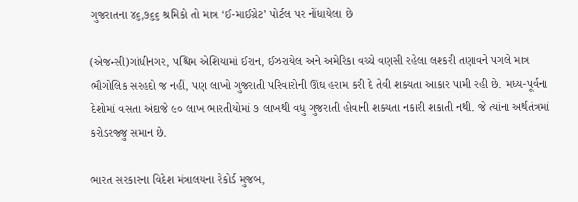ગુજરાતના ૪૬,૭૬૬ શ્રમિકો તો માત્ર ‘ઈ-માઈગ્રેટ’ પોર્ટલ પર નોંધાયેલા છે

(એજન્સી)ગાંધીનગર, પશ્ચિમ એશિયામાં ઈરાન, ઈઝરાયેલ અને અમેરિકા વચ્ચે વણસી રહેલા લશ્કરી તણાવને પગલે માત્ર ભૌગોલિક સરહદો જ નહીં, પણ લાખો ગુજરાતી પરિવારોની ઊંઘ હરામ કરી દે તેવી શક્યતા આકાર પામી રહી છે. મધ્ય-પૂર્વના દેશોમાં વસતા અંદાજે ૯૦ લાખ ભારતીયોમાં ૭ લાખથી વધુ ગુજરાતી હોવાની શક્યતા નકારી શકાતી નથી. જે ત્યાંના અર્થતંત્રમાં કરોડરજ્જુ સમાન છે.

ભારત સરકારના વિદેશ મંત્રાલયના રેકોર્ડ મુજબ,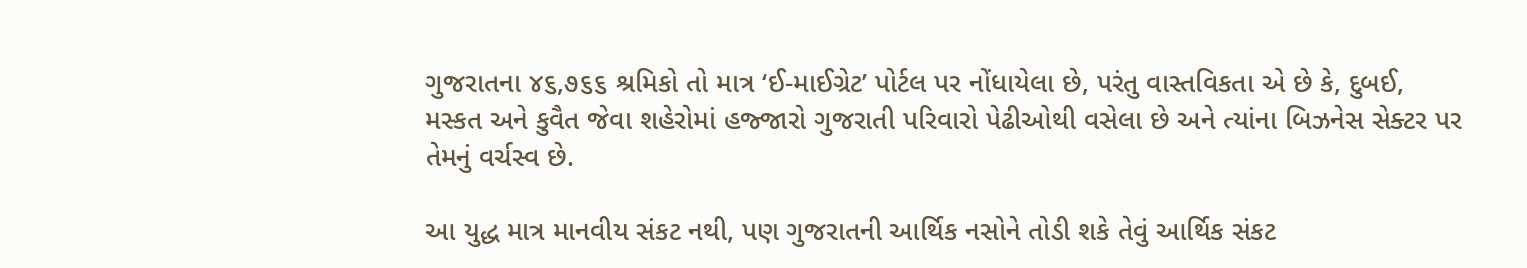ગુજરાતના ૪૬,૭૬૬ શ્રમિકો તો માત્ર ‘ઈ-માઈગ્રેટ’ પોર્ટલ પર નોંધાયેલા છે, પરંતુ વાસ્તવિકતા એ છે કે, દુબઈ, મસ્કત અને કુવૈત જેવા શહેરોમાં હજ્જારો ગુજરાતી પરિવારો પેઢીઓથી વસેલા છે અને ત્યાંના બિઝનેસ સેક્ટર પર તેમનું વર્ચસ્વ છે.

આ યુદ્ધ માત્ર માનવીય સંકટ નથી, પણ ગુજરાતની આર્થિક નસોને તોડી શકે તેવું આર્થિક સંકટ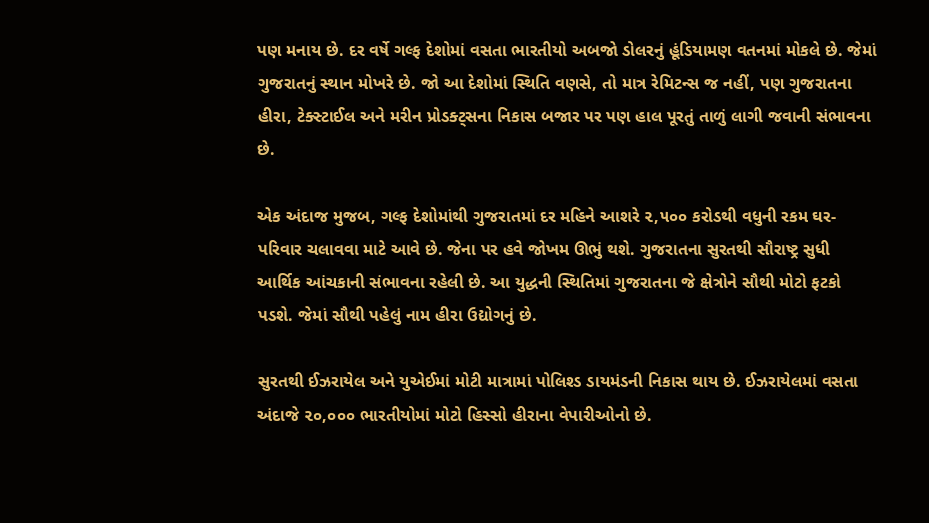પણ મનાય છે. દર વર્ષે ગલ્ફ દેશોમાં વસતા ભારતીયો અબજો ડોલરનું હૂંડિયામણ વતનમાં મોકલે છે. જેમાં ગુજરાતનું સ્થાન મોખરે છે. જો આ દેશોમાં સ્થિતિ વણસે, તો માત્ર રેમિટન્સ જ નહીં, પણ ગુજરાતના હીરા, ટેક્સ્ટાઈલ અને મરીન પ્રોડક્ટ્‌સના નિકાસ બજાર પર પણ હાલ પૂરતું તાળું લાગી જવાની સંભાવના છે.

એક અંદાજ મુજબ, ગલ્ફ દેશોમાંથી ગુજરાતમાં દર મહિને આશરે ૨,૫૦૦ કરોડથી વધુની રકમ ઘર-પરિવાર ચલાવવા માટે આવે છે. જેના પર હવે જોખમ ઊભું થશે. ગુજરાતના સુરતથી સૌરાષ્ટ્ર સુધી આર્થિક આંચકાની સંભાવના રહેલી છે. આ યુદ્ધની સ્થિતિમાં ગુજરાતના જે ક્ષેત્રોને સૌથી મોટો ફટકો પડશે. જેમાં સૌથી પહેલું નામ હીરા ઉદ્યોગનું છે.

સુરતથી ઈઝરાયેલ અને યુએઈમાં મોટી માત્રામાં પોલિશ્ડ ડાયમંડની નિકાસ થાય છે. ઈઝરાયેલમાં વસતા અંદાજે ૨૦,૦૦૦ ભારતીયોમાં મોટો હિસ્સો હીરાના વેપારીઓનો છે.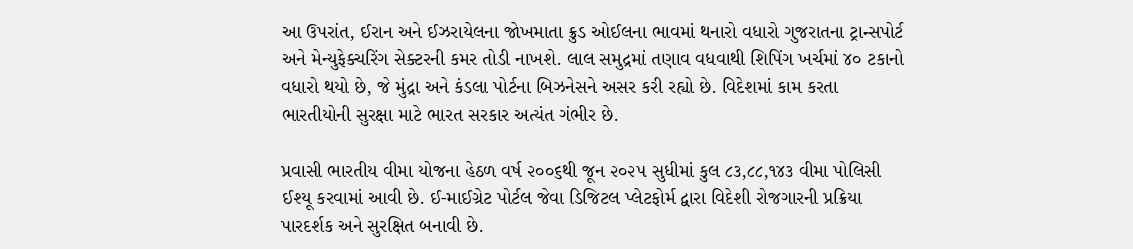આ ઉપરાંત, ઈરાન અને ઈઝરાયેલના જોખમાતા ક્રુડ ઓઈલના ભાવમાં થનારો વધારો ગુજરાતના ટ્રાન્સપોર્ટ અને મેન્યુફેક્ચરિંગ સેક્ટરની કમર તોડી નાખશે. લાલ સમુદ્રમાં તણાવ વધવાથી શિપિંગ ખર્ચમાં ૪૦ ટકાનો વધારો થયો છે, જે મુંદ્રા અને કંડલા પોર્ટના બિઝનેસને અસર કરી રહ્યો છે. વિદેશમાં કામ કરતા ભારતીયોની સુરક્ષા માટે ભારત સરકાર અત્યંત ગંભીર છે.

પ્રવાસી ભારતીય વીમા યોજના હેઠળ વર્ષ ૨૦૦૬થી જૂન ૨૦૨૫ સુધીમાં કુલ ૮૩,૮૮,૧૪૩ વીમા પોલિસી ઈશ્યૂ કરવામાં આવી છે. ઈ-માઈગ્રેટ પોર્ટલ જેવા ડિજિટલ પ્લેટફોર્મ દ્વારા વિદેશી રોજગારની પ્રક્રિયા પારદર્શક અને સુરક્ષિત બનાવી છે.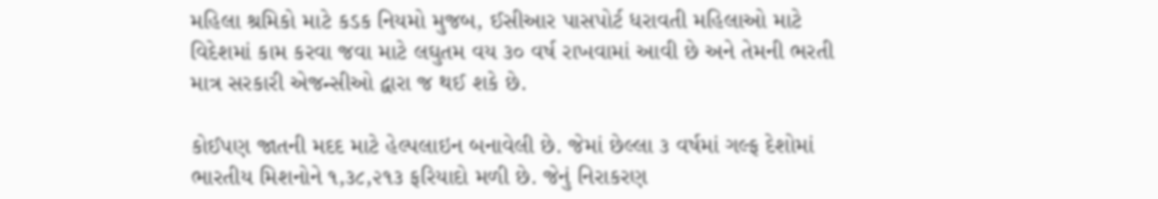મહિલા શ્રમિકો માટે કડક નિયમો મુજબ, ઈસીઆર પાસપોર્ટ ધરાવતી મહિલાઓ માટે વિદેશમાં કામ કરવા જવા માટે લઘુતમ વય ૩૦ વર્ષ રાખવામાં આવી છે અને તેમની ભરતી માત્ર સરકારી એજન્સીઓ દ્વારા જ થઈ શકે છે.

કોઈપણ જાતની મદદ માટે હેલ્પલાઇન બનાવેલી છે. જેમાં છેલ્લા ૩ વર્ષમાં ગલ્ફ દેશોમાં ભારતીય મિશનોને ૧,૩૮,૨૧૩ ફરિયાદો મળી છે. જેનું નિરાકરણ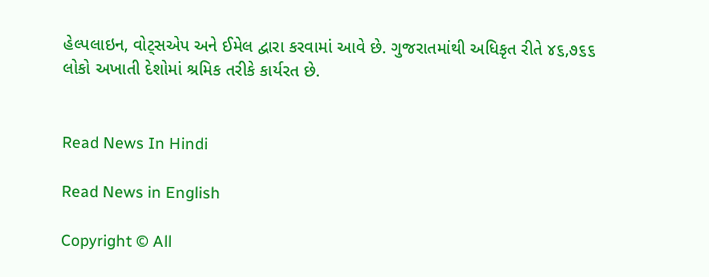હેલ્પલાઇન, વોટ્‌સએપ અને ઈમેલ દ્વારા કરવામાં આવે છે. ગુજરાતમાંથી અધિકૃત રીતે ૪૬,૭૬૬ લોકો અખાતી દેશોમાં શ્રમિક તરીકે કાર્યરત છે.


Read News In Hindi

Read News in English

Copyright © All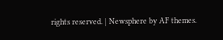rights reserved. | Newsphere by AF themes.